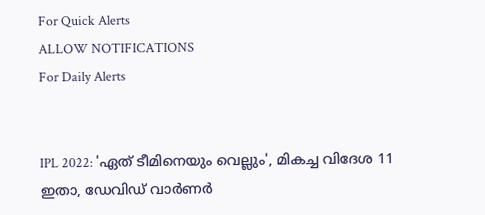For Quick Alerts
ALLOW NOTIFICATIONS
For Daily Alerts


IPL 2022: 'ഏത് ടീമിനെയും വെല്ലും', മികച്ച വിദേശ 11 ഇതാ, ഡേവിഡ് വാര്‍ണര്‍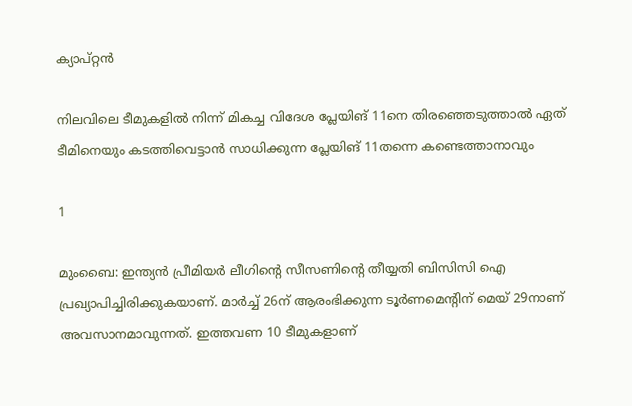ക്യാപ്റ്റന്‍

നിലവിലെ ടീമുകളില്‍ നിന്ന് മികച്ച വിദേശ പ്ലേയിങ് 11നെ തിരഞ്ഞെടുത്താല്‍ ഏത് ടീമിനെയും കടത്തിവെട്ടാന്‍ സാധിക്കുന്ന പ്ലേയിങ് 11തന്നെ കണ്ടെത്താനാവും

1

മുംബൈ: ഇന്ത്യന്‍ പ്രീമിയര്‍ ലീഗിന്റെ സീസണിന്റെ തീയ്യതി ബിസിസി ഐ പ്രഖ്യാപിച്ചിരിക്കുകയാണ്. മാര്‍ച്ച് 26ന് ആരംഭിക്കുന്ന ടൂര്‍ണമെന്റിന് മെയ് 29നാണ് അവസാനമാവുന്നത്. ഇത്തവണ 10 ടീമുകളാണ്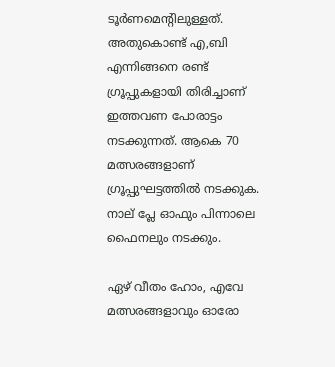ടൂര്‍ണമെന്റിലുള്ളത്. അതുകൊണ്ട് എ,ബി എന്നിങ്ങനെ രണ്ട് ഗ്രൂപ്പുകളായി തിരിച്ചാണ് ഇത്തവണ പോരാട്ടം നടക്കുന്നത്. ആകെ 70 മത്സരങ്ങളാണ് ഗ്രൂപ്പുഘട്ടത്തില്‍ നടക്കുക. നാല് പ്ലേ ഓഫും പിന്നാലെ ഫൈനലും നടക്കും.

ഏഴ് വീതം ഹോം, എവേ മത്സരങ്ങളാവും ഓരോ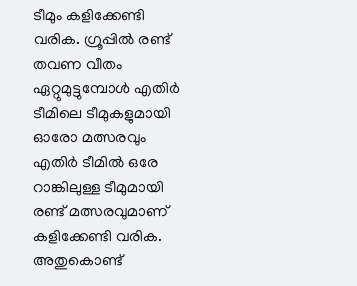ടീമും കളിക്കേണ്ടി വരിക. ഗ്രൂപ്പില്‍ രണ്ട് തവണ വീതം ഏറ്റുമുട്ടുമ്പോള്‍ എതിര്‍ ടീമിലെ ടീമുകളുമായി ഓരോ മത്സരവും എതിര്‍ ടീമില്‍ ഒരേ റാങ്കിലുള്ള ടീമുമായി രണ്ട് മത്സരവുമാണ് കളിക്കേണ്ടി വരിക. അതുകൊണ്ട്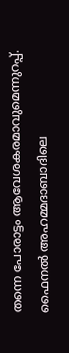തന്നെ പോരാട്ടം ആവേശകരമാവുമെന്നുറപ്പ്. ഫൈനല്‍ അഹമ്മദാബാദിലെ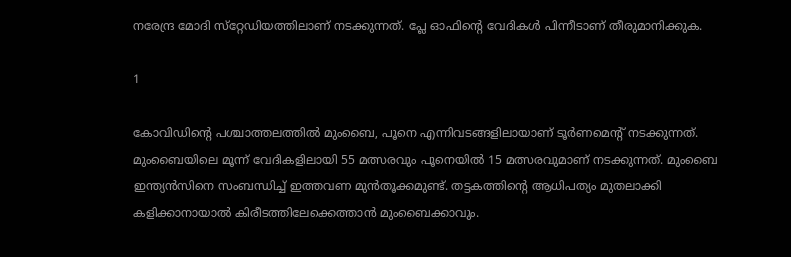നരേന്ദ്ര മോദി സ്‌റ്റേഡിയത്തിലാണ് നടക്കുന്നത്. പ്ലേ ഓഫിന്റെ വേദികള്‍ പിന്നീടാണ് തീരുമാനിക്കുക.

1

കോവിഡിന്റെ പശ്ചാത്തലത്തില്‍ മുംബൈ, പൂനെ എന്നിവടങ്ങളിലായാണ് ടൂര്‍ണമെന്റ് നടക്കുന്നത്. മുംബൈയിലെ മൂന്ന് വേദികളിലായി 55 മത്സരവും പൂനെയില്‍ 15 മത്സരവുമാണ് നടക്കുന്നത്. മുംബൈ ഇന്ത്യന്‍സിനെ സംബന്ധിച്ച് ഇത്തവണ മുന്‍തൂക്കമുണ്ട്. തട്ടകത്തിന്റെ ആധിപത്യം മുതലാക്കി കളിക്കാനായാല്‍ കിരീടത്തിലേക്കെത്താന്‍ മുംബൈക്കാവും.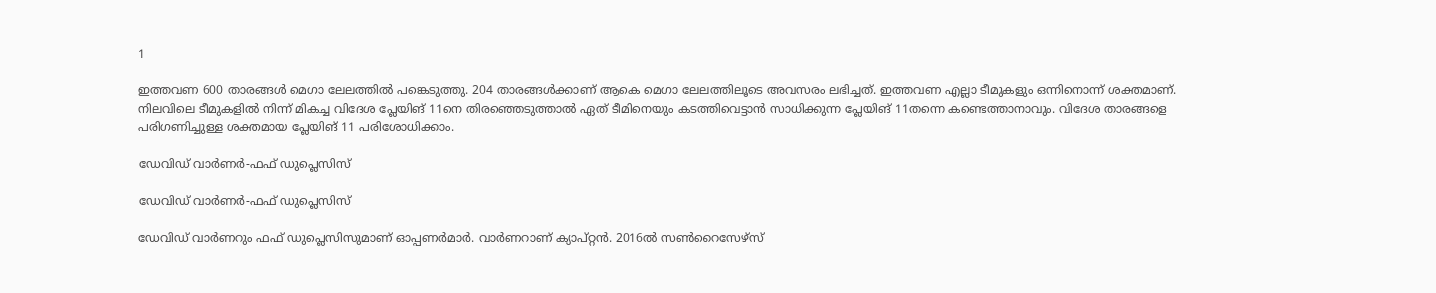1

ഇത്തവണ 600 താരങ്ങള്‍ മെഗാ ലേലത്തില്‍ പങ്കെടുത്തു. 204 താരങ്ങള്‍ക്കാണ് ആകെ മെഗാ ലേലത്തിലൂടെ അവസരം ലഭിച്ചത്. ഇത്തവണ എല്ലാ ടീമുകളും ഒന്നിനൊന്ന് ശക്തമാണ്. നിലവിലെ ടീമുകളില്‍ നിന്ന് മികച്ച വിദേശ പ്ലേയിങ് 11നെ തിരഞ്ഞെടുത്താല്‍ ഏത് ടീമിനെയും കടത്തിവെട്ടാന്‍ സാധിക്കുന്ന പ്ലേയിങ് 11തന്നെ കണ്ടെത്താനാവും. വിദേശ താരങ്ങളെ പരിഗണിച്ചുള്ള ശക്തമായ പ്ലേയിങ് 11 പരിശോധിക്കാം.

ഡേവിഡ് വാര്‍ണര്‍-ഫഫ് ഡുപ്ലെസിസ്

ഡേവിഡ് വാര്‍ണര്‍-ഫഫ് ഡുപ്ലെസിസ്

ഡേവിഡ് വാര്‍ണറും ഫഫ് ഡുപ്ലെസിസുമാണ് ഓപ്പണര്‍മാര്‍. വാര്‍ണറാണ് ക്യാപ്റ്റന്‍. 2016ല്‍ സണ്‍റൈസേഴ്‌സ്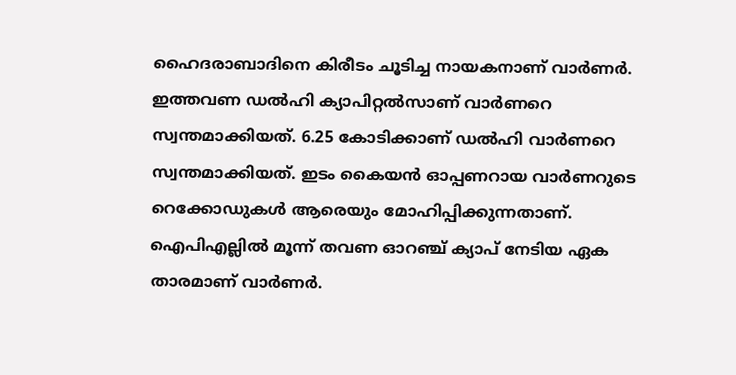ഹൈദരാബാദിനെ കിരീടം ചൂടിച്ച നായകനാണ് വാര്‍ണര്‍. ഇത്തവണ ഡല്‍ഹി ക്യാപിറ്റല്‍സാണ് വാര്‍ണറെ സ്വന്തമാക്കിയത്. 6.25 കോടിക്കാണ് ഡല്‍ഹി വാര്‍ണറെ സ്വന്തമാക്കിയത്. ഇടം കൈയന്‍ ഓപ്പണറായ വാര്‍ണറുടെ റെക്കോഡുകള്‍ ആരെയും മോഹിപ്പിക്കുന്നതാണ്. ഐപിഎല്ലില്‍ മൂന്ന് തവണ ഓറഞ്ച് ക്യാപ് നേടിയ ഏക താരമാണ് വാര്‍ണര്‍.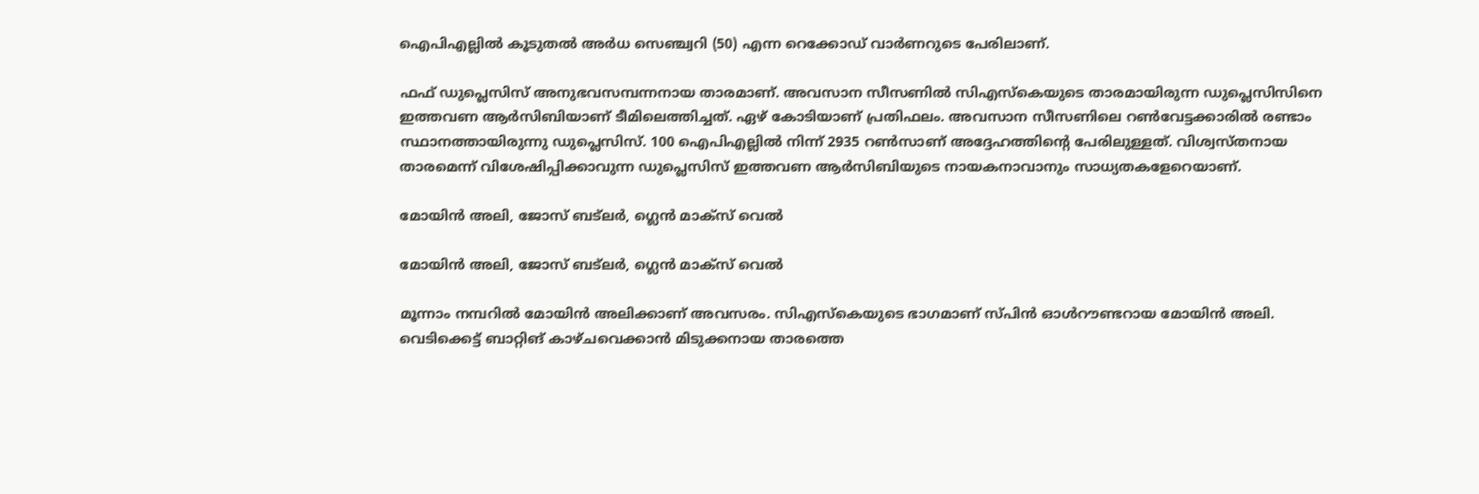ഐപിഎല്ലില്‍ കൂടുതല്‍ അര്‍ധ സെഞ്ച്വറി (50) എന്ന റെക്കോഡ് വാര്‍ണറുടെ പേരിലാണ്.

ഫഫ് ഡുപ്ലെസിസ് അനുഭവസമ്പന്നനായ താരമാണ്. അവസാന സീസണില്‍ സിഎസ്‌കെയുടെ താരമായിരുന്ന ഡുപ്ലെസിസിനെ ഇത്തവണ ആര്‍സിബിയാണ് ടീമിലെത്തിച്ചത്. ഏഴ് കോടിയാണ് പ്രതിഫലം. അവസാന സീസണിലെ റണ്‍വേട്ടക്കാരില്‍ രണ്ടാം സ്ഥാനത്തായിരുന്നു ഡുപ്ലെസിസ്. 100 ഐപിഎല്ലില്‍ നിന്ന് 2935 റണ്‍സാണ് അദ്ദേഹത്തിന്റെ പേരിലുള്ളത്. വിശ്വസ്തനായ താരമെന്ന് വിശേഷിപ്പിക്കാവുന്ന ഡുപ്ലെസിസ് ഇത്തവണ ആര്‍സിബിയുടെ നായകനാവാനും സാധ്യതകളേറെയാണ്.

മോയിന്‍ അലി, ജോസ് ബട്‌ലര്‍, ഗ്ലെന്‍ മാക്‌സ് വെല്‍

മോയിന്‍ അലി, ജോസ് ബട്‌ലര്‍, ഗ്ലെന്‍ മാക്‌സ് വെല്‍

മൂന്നാം നമ്പറില്‍ മോയിന്‍ അലിക്കാണ് അവസരം. സിഎസ്‌കെയുടെ ഭാഗമാണ് സ്പിന്‍ ഓള്‍റൗണ്ടറായ മോയിന്‍ അലി. വെടിക്കെട്ട് ബാറ്റിങ് കാഴ്ചവെക്കാന്‍ മിടുക്കനായ താരത്തെ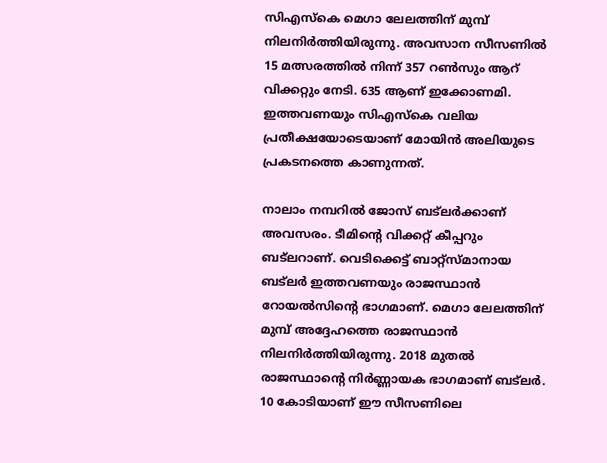സിഎസ്‌കെ മെഗാ ലേലത്തിന് മുമ്പ് നിലനിര്‍ത്തിയിരുന്നു. അവസാന സീസണില്‍ 15 മത്സരത്തില്‍ നിന്ന് 357 റണ്‍സും ആറ് വിക്കറ്റും നേടി. 635 ആണ് ഇക്കോണമി. ഇത്തവണയും സിഎസ്‌കെ വലിയ പ്രതീക്ഷയോടെയാണ് മോയിന്‍ അലിയുടെ പ്രകടനത്തെ കാണുന്നത്.

നാലാം നമ്പറില്‍ ജോസ് ബട്‌ലര്‍ക്കാണ് അവസരം. ടീമിന്റെ വിക്കറ്റ് കീപ്പറും ബട്‌ലറാണ്. വെടിക്കെട്ട് ബാറ്റ്‌സ്മാനായ ബട്‌ലര്‍ ഇത്തവണയും രാജസ്ഥാന്‍ റോയല്‍സിന്റെ ഭാഗമാണ്. മെഗാ ലേലത്തിന് മുമ്പ് അദ്ദേഹത്തെ രാജസ്ഥാന്‍ നിലനിര്‍ത്തിയിരുന്നു. 2018 മുതല്‍ രാജസ്ഥാന്റെ നിര്‍ണ്ണായക ഭാഗമാണ് ബട്‌ലര്‍. 10 കോടിയാണ് ഈ സീസണിലെ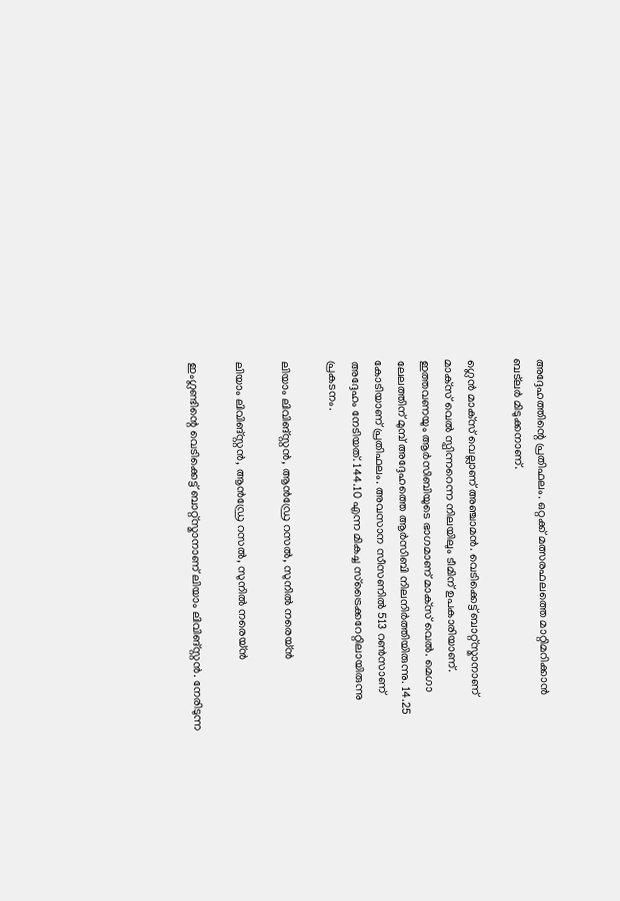അദ്ദേഹത്തിന്റെ പ്രതിഫലം. ഒറ്റക്ക് മത്സരഫലത്തെ മാറ്റിമറിക്കാന്‍ ബട്‌ലര്‍ മിടുക്കനാണ്.

ഗ്ലെന്‍ മാക്‌സ് വെല്ലാണ് അഞ്ചാമന്‍. വെടിക്കെട്ട് ബാറ്റ്‌സ്മാനാണ് മാക്‌സ് വെല്‍ സ്പിന്നറെന്ന നിലയിലും ടീമിന് ഉപകാരിയാണ്. ഇത്തവണയും ആര്‍സിബിയുടെ ഭാഗമാണ് മാക്‌സ് വെല്‍. മെഗാ ലേലത്തിന് മുമ്പ് അദ്ദേഹത്തെ ആര്‍സിബി നിലനിര്‍ത്തിയിരുന്നു. 14.25 കോടിയാണ് പ്രതിഫലം. അവസാന സീസണില്‍ 513 റണ്‍സാണ് അദ്ദേഹം നേടിയത്. 144.10 എന്ന മികച്ച സ്‌ട്രൈക്കറേറ്റിലായിരുന്നു പ്രകടനം.

ലിയാം ലിവിങ്സ്റ്റന്‍, ആന്‍ഡ്രേ റസല്‍, സുനില്‍ നരെയ്ന്‍

ലിയാം ലിവിങ്സ്റ്റന്‍, ആന്‍ഡ്രേ റസല്‍, സുനില്‍ നരെയ്ന്‍

ഇംഗ്ലണ്ടിന്റെ വെടിക്കെട്ട് ബാറ്റ്‌സ്മാനാണ് ലിയാം ലിവിങ്‌സ്റ്റന്‍. നേരിടുന്ന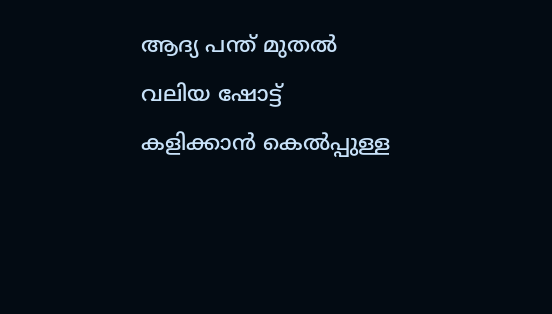ആദ്യ പന്ത് മുതല്‍ വലിയ ഷോട്ട് കളിക്കാന്‍ കെല്‍പ്പുള്ള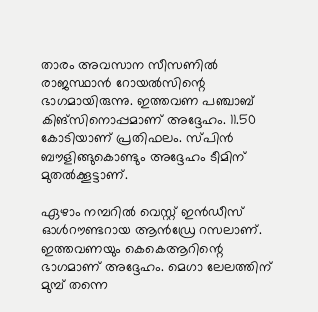താരം അവസാന സീസണില്‍ രാജസ്ഥാന്‍ റോയല്‍സിന്റെ ഭാഗമായിരുന്നു. ഇത്തവണ പഞ്ചാബ് കിങ്‌സിനൊപ്പമാണ് അദ്ദേഹം. 11.50 കോടിയാണ് പ്രതിഫലം. സ്പിന്‍ ബൗളിങ്ങുകൊണ്ടും അദ്ദേഹം ടീമിന് മുതല്‍ക്കൂട്ടാണ്.

ഏഴാം നമ്പറില്‍ വെസ്റ്റ് ഇന്‍ഡീസ് ഓള്‍റൗണ്ടറായ ആന്‍ഡ്രേ റസലാണ്. ഇത്തവണയും കെകെആറിന്റെ ഭാഗമാണ് അദ്ദേഹം. മെഗാ ലേലത്തിന് മുമ്പ് തന്നെ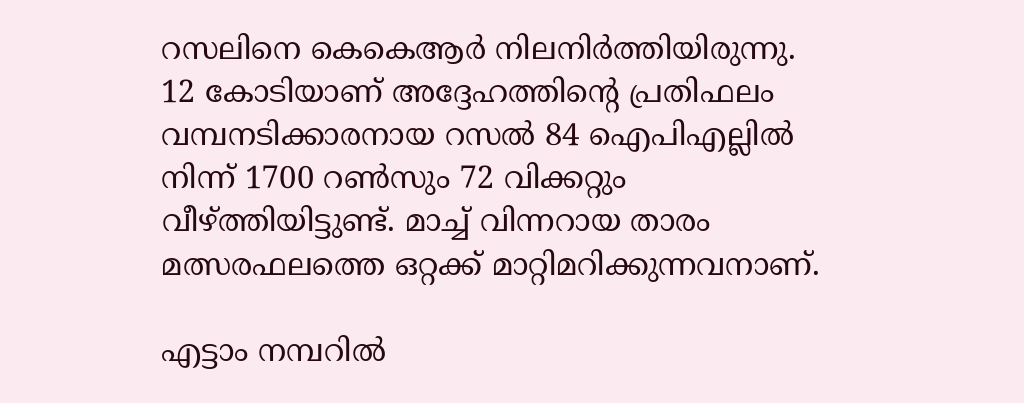റസലിനെ കെകെആര്‍ നിലനിര്‍ത്തിയിരുന്നു. 12 കോടിയാണ് അദ്ദേഹത്തിന്റെ പ്രതിഫലം വമ്പനടിക്കാരനായ റസല്‍ 84 ഐപിഎല്ലില്‍ നിന്ന് 1700 റണ്‍സും 72 വിക്കറ്റും വീഴ്ത്തിയിട്ടുണ്ട്. മാച്ച് വിന്നറായ താരം മത്സരഫലത്തെ ഒറ്റക്ക് മാറ്റിമറിക്കുന്നവനാണ്.

എട്ടാം നമ്പറില്‍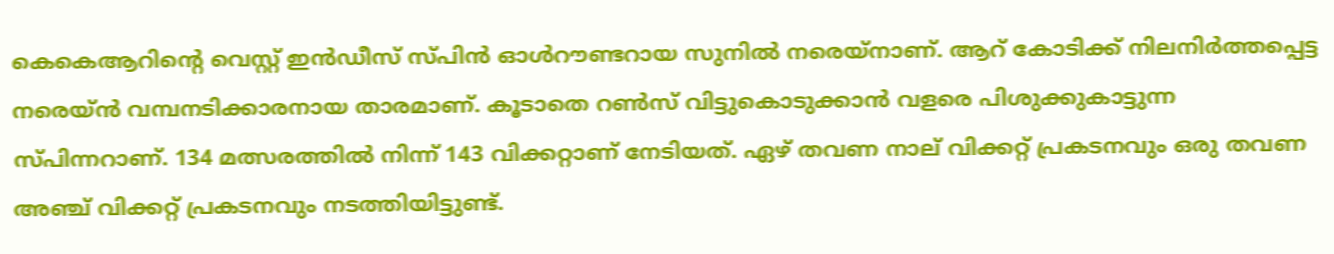കെകെആറിന്റെ വെസ്റ്റ് ഇന്‍ഡീസ് സ്പിന്‍ ഓള്‍റൗണ്ടറായ സുനില്‍ നരെയ്‌നാണ്. ആറ് കോടിക്ക് നിലനിര്‍ത്തപ്പെട്ട നരെയ്ന്‍ വമ്പനടിക്കാരനായ താരമാണ്. കൂടാതെ റണ്‍സ് വിട്ടുകൊടുക്കാന്‍ വളരെ പിശുക്കുകാട്ടുന്ന സ്പിന്നറാണ്. 134 മത്സരത്തില്‍ നിന്ന് 143 വിക്കറ്റാണ് നേടിയത്. ഏഴ് തവണ നാല് വിക്കറ്റ് പ്രകടനവും ഒരു തവണ അഞ്ച് വിക്കറ്റ് പ്രകടനവും നടത്തിയിട്ടുണ്ട്.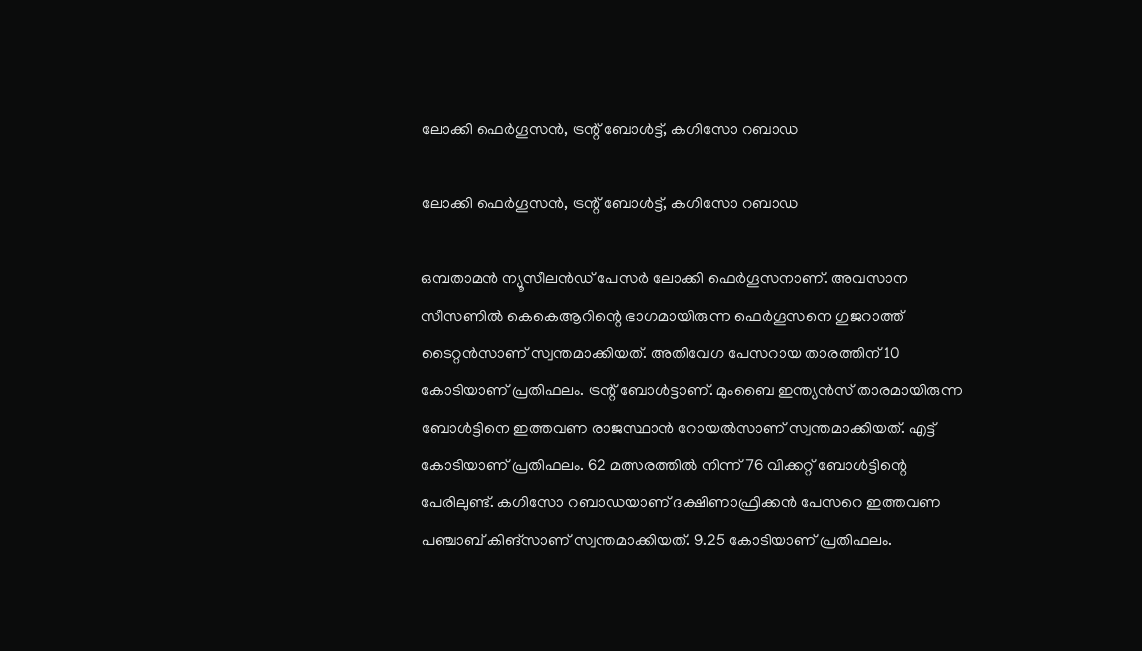ലോക്കി ഫെര്‍ഗൂസന്‍, ട്രന്റ് ബോള്‍ട്ട്, കഗിസോ റബാഡ

ലോക്കി ഫെര്‍ഗൂസന്‍, ട്രന്റ് ബോള്‍ട്ട്, കഗിസോ റബാഡ

ഒമ്പതാമന്‍ ന്യൂസീലന്‍ഡ് പേസര്‍ ലോക്കി ഫെര്‍ഗൂസനാണ്. അവസാന സീസണില്‍ കെകെആറിന്റെ ഭാഗമായിരുന്ന ഫെര്‍ഗൂസനെ ഗുജറാത്ത് ടൈറ്റന്‍സാണ് സ്വന്തമാക്കിയത്. അതിവേഗ പേസറായ താരത്തിന് 10 കോടിയാണ് പ്രതിഫലം. ട്രന്റ് ബോള്‍ട്ടാണ്. മുംബൈ ഇന്ത്യന്‍സ് താരമായിരുന്ന ബോള്‍ട്ടിനെ ഇത്തവണ രാജസ്ഥാന്‍ റോയല്‍സാണ് സ്വന്തമാക്കിയത്. എട്ട് കോടിയാണ് പ്രതിഫലം. 62 മത്സരത്തില്‍ നിന്ന് 76 വിക്കറ്റ് ബോള്‍ട്ടിന്റെ പേരിലുണ്ട്. കഗിസോ റബാഡയാണ് ദക്ഷിണാഫ്രിക്കന്‍ പേസറെ ഇത്തവണ പഞ്ചാബ് കിങ്‌സാണ് സ്വന്തമാക്കിയത്. 9.25 കോടിയാണ് പ്രതിഫലം.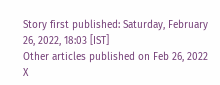Story first published: Saturday, February 26, 2022, 18:03 [IST]
Other articles published on Feb 26, 2022
X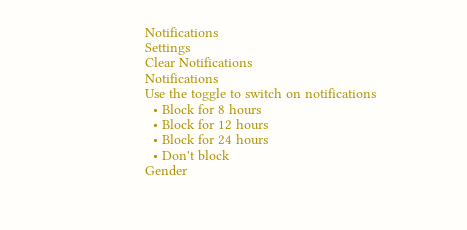Notifications
Settings
Clear Notifications
Notifications
Use the toggle to switch on notifications
  • Block for 8 hours
  • Block for 12 hours
  • Block for 24 hours
  • Don't block
Gender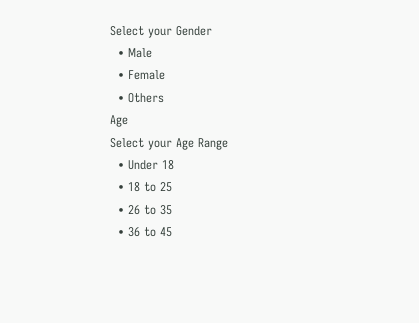Select your Gender
  • Male
  • Female
  • Others
Age
Select your Age Range
  • Under 18
  • 18 to 25
  • 26 to 35
  • 36 to 45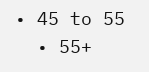• 45 to 55
  • 55+